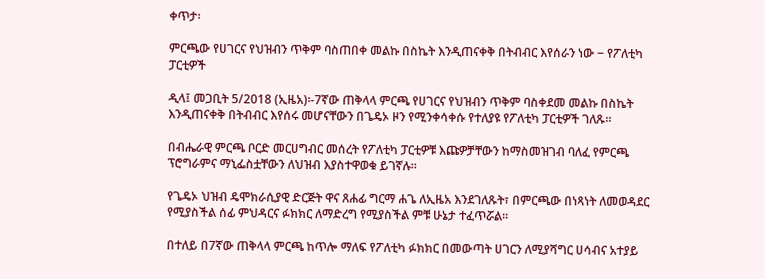ቀጥታ፡

ምርጫው የሀገርና የህዝብን ጥቅም ባስጠበቀ መልኩ በስኬት እንዲጠናቀቅ በትብብር እየሰራን ነው − የፖለቲካ ፓርቲዎች

ዲላ፤ መጋቢት 5/2018 (ኢዜአ)፡-7ኛው ጠቅላላ ምርጫ የሀገርና የህዝብን ጥቅም ባስቀደመ መልኩ በስኬት እንዲጠናቀቅ በትብብር እየሰሩ መሆናቸውን በጌዴኦ ዞን የሚንቀሳቀሱ የተለያዩ የፖለቲካ ፓርቲዎች ገለጹ።

በብሔራዊ ምርጫ ቦርድ መርሀግብር መሰረት የፖለቲካ ፓርቲዎቹ እጩዎቻቸውን ከማስመዝገብ ባለፈ የምርጫ ፕሮግራምና ማኒፌስቷቸውን ለህዝብ እያስተዋወቁ ይገኛሉ።

የጌዴኦ ህዝብ ዴሞክራሲያዊ ድርጅት ዋና ጸሐፊ ግርማ ሐጌ ለኢዜአ እንደገለጹት፣ በምርጫው በነጻነት ለመወዳደር የሚያስችል ሰፊ ምህዳርና ፉክክር ለማድረግ የሚያስችል ምቹ ሁኔታ ተፈጥሯል።

በተለይ በ7ኛው ጠቅላላ ምርጫ ከጥሎ ማለፍ የፖለቲካ ፉክክር በመውጣት ሀገርን ለሚያሻግር ሀሳብና አተያይ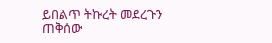ይበልጥ ትኩረት መደረጉን ጠቅሰው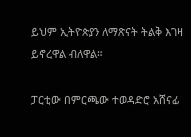ይህም ኢትዮጵያን ለማጽናት ትልቅ እገዛ ይኖረዋል ብለዋል።

ፓርቲው በምርጫው ተወዳድሮ አሸናፊ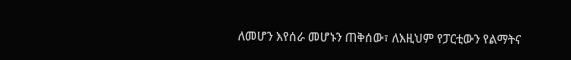ለመሆን እየሰራ መሆኑን ጠቅሰው፣ ለእዚህም የፓርቲውን የልማትና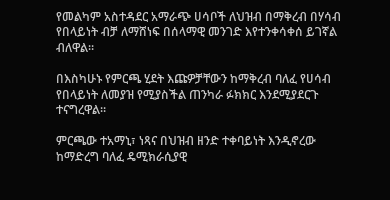የመልካም አስተዳደር አማራጭ ሀሳቦች ለህዝብ በማቅረብ በሃሳብ የበላይነት ብቻ ለማሸነፍ በሰላማዊ መንገድ እየተንቀሳቀሰ ይገኛል ብለዋል።

በእስካሁኑ የምርጫ ሂደት እጩዎቻቸውን ከማቅረብ ባለፈ የሀሳብ የበላይነት ለመያዝ የሚያስችል ጠንካራ ፉክክር እንደሚያደርጉ ተናግረዋል።

ምርጫው ተአማኒ፣ ነጻና በህዝብ ዘንድ ተቀባይነት እንዲኖረው ከማድረግ ባለፈ ዴሚክራሲያዊ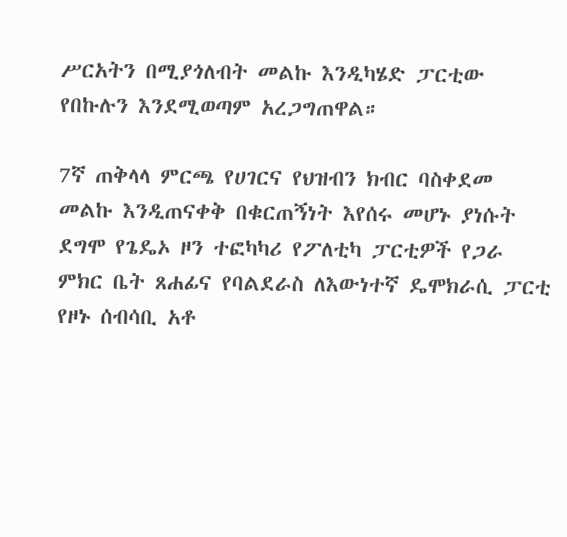ሥርአትን በሚያጎለብት መልኩ እንዲካሄድ ፓርቲው የበኩሉን እንደሚወጣም አረጋግጠዋል።

7ኛ ጠቅላላ ምርጫ የሀገርና የህዝብን ክብር ባስቀደመ መልኩ እንዲጠናቀቅ በቁርጠኝነት እየሰሩ መሆኑ ያነሱት ደግሞ የጌዴኦ ዞን ተፎካካሪ የፖለቲካ ፓርቲዎች የጋራ ምክር ቤት ጸሐፊና የባልደራስ ለእውነተኛ ዴሞክራሲ ፓርቲ የዞኑ ሰብሳቢ አቶ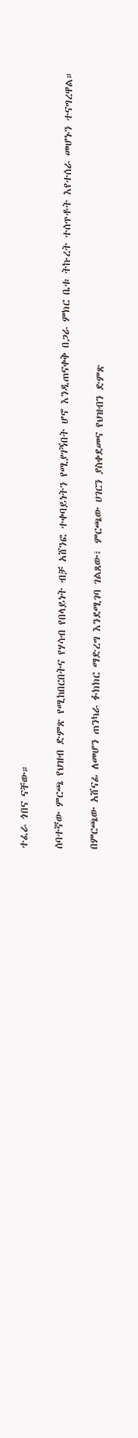ተፈራ ጎበና ናቸው።

ሰባተኛው ምርጫ የህዝብ ድምጽ የሚከበርበትና የሃሳብ የበላይነት ብቻ አሸንፎ ተቀባይነትን የሚያገኝበት ሆኖ እንዲጠናቀቅ በጋራ ምክር ቤቱ ትኩረት ተሰጥቶት እየተሰራ መሆኑን ተናግረዋል።

በምርጫው አሸናፊ ለመሆን ጠንካራ ፉክክር ማድረግ እንደሚገባ ገልጸው፣ ምርጫው ሀገርን ያስቀደመና የህዝብን ድምጽ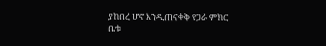ያከበረ ሆኖ እንዲጠናቀቅ የጋራ ምክር ቤቱ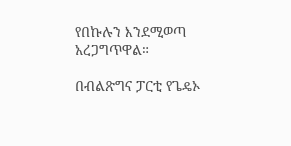የበኩሉን እንደሚወጣ አረጋግጥዋል።

በብልጽግና ፓርቲ የጌዴኦ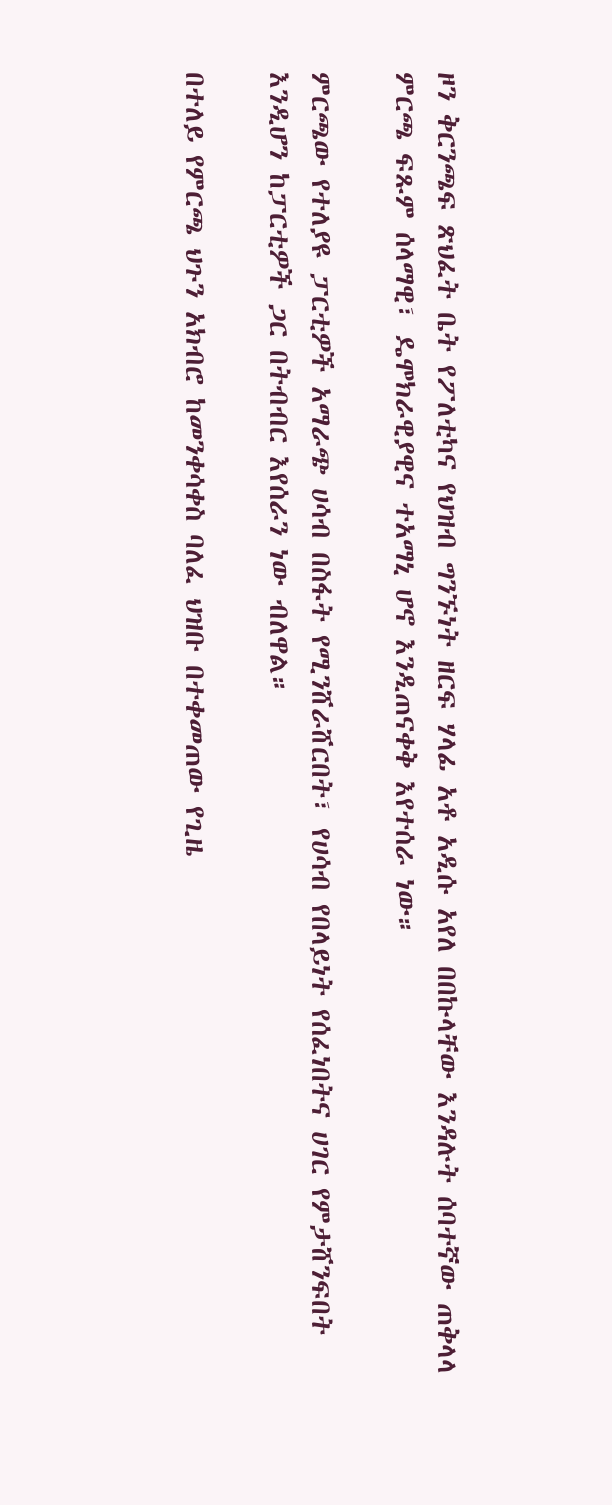ዞን ቅርንጫፍ ጽህፈት ቤት የፖለቲካና የህዝብ ግንኙነት ዘርፍ ሃላፊ አቶ አዲሱ አየለ በበኩላቸው እንዳሉት ሰባተኛው ጠቅላላ ምርጫ ፍጹም ሰላማዊ፣ ዴሞክራዊያዊና ተአማኒ ሆኖ እንዲጠናቀቅ እየተሰራ ነው።

ምርጫው የተለያዩ ፓርቲዎች አማራጭ ሀሳብ በስፋት የሚንሸራሸርበት፣ የሀሳብ የበላይነት የሰፈነበትና ሀገር የምታሸንፍበት እንዲሆን ከፓርቲዎች ጋር በትብብር እየሰራን ነው ብለዋል።

በተለይ የምርጫ ህጉን አክብሮ ከመንቀሳቀስ ባለፈ ህዝቡ በተቀመጠው የጊዜ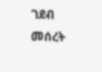ገደብ መሰረት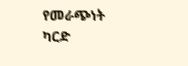የመራጭነት ካርድ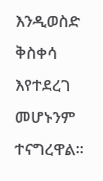እንዲወስድ ቅስቀሳ እየተደረገ መሆኑንም ተናግረዋል።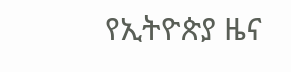የኢትዮጵያ ዜና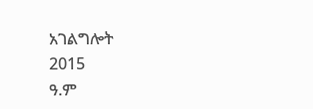አገልግሎት
2015
ዓ.ም